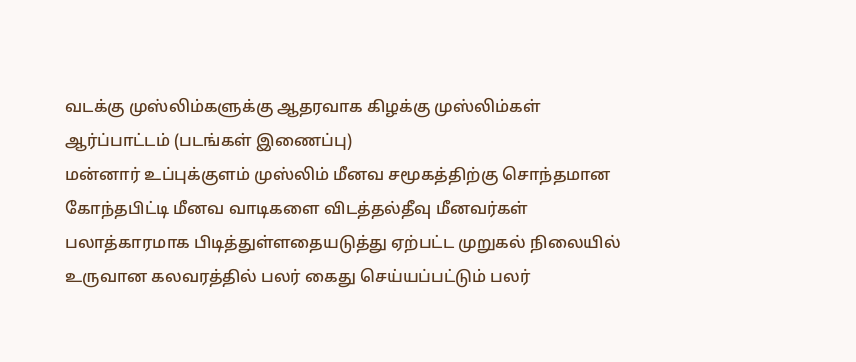வடக்கு முஸ்லிம்களுக்கு ஆதரவாக கிழக்கு முஸ்லிம்கள் ஆர்ப்பாட்டம் (படங்கள் இணைப்பு)
மன்னார் உப்புக்குளம் முஸ்லிம் மீனவ சமூகத்திற்கு சொந்தமான கோந்தபிட்டி மீனவ வாடிகளை விடத்தல்தீவு மீனவர்கள் பலாத்காரமாக பிடித்துள்ளதையடுத்து ஏற்பட்ட முறுகல் நிலையில் உருவான கலவரத்தில் பலர் கைது செய்யப்பட்டும் பலர்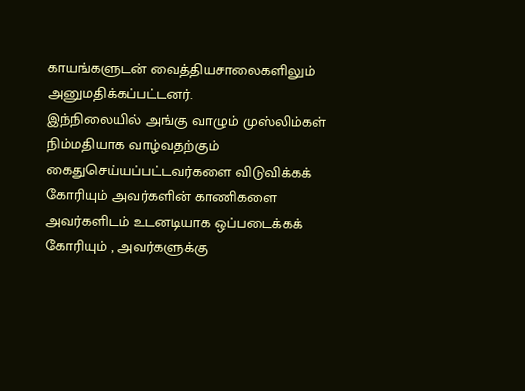காயங்களுடன் வைத்தியசாலைகளிலும் அனுமதிக்கப்பட்டனர்.
இந்நிலையில் அங்கு வாழும் முஸ்லிம்கள் நிம்மதியாக வாழ்வதற்கும் கைதுசெய்யப்பட்டவர்களை விடுவிக்கக் கோரியும் அவர்களின் காணிகளை அவர்களிடம் உடனடியாக ஒப்படைக்கக் கோரியும் , அவர்களுக்கு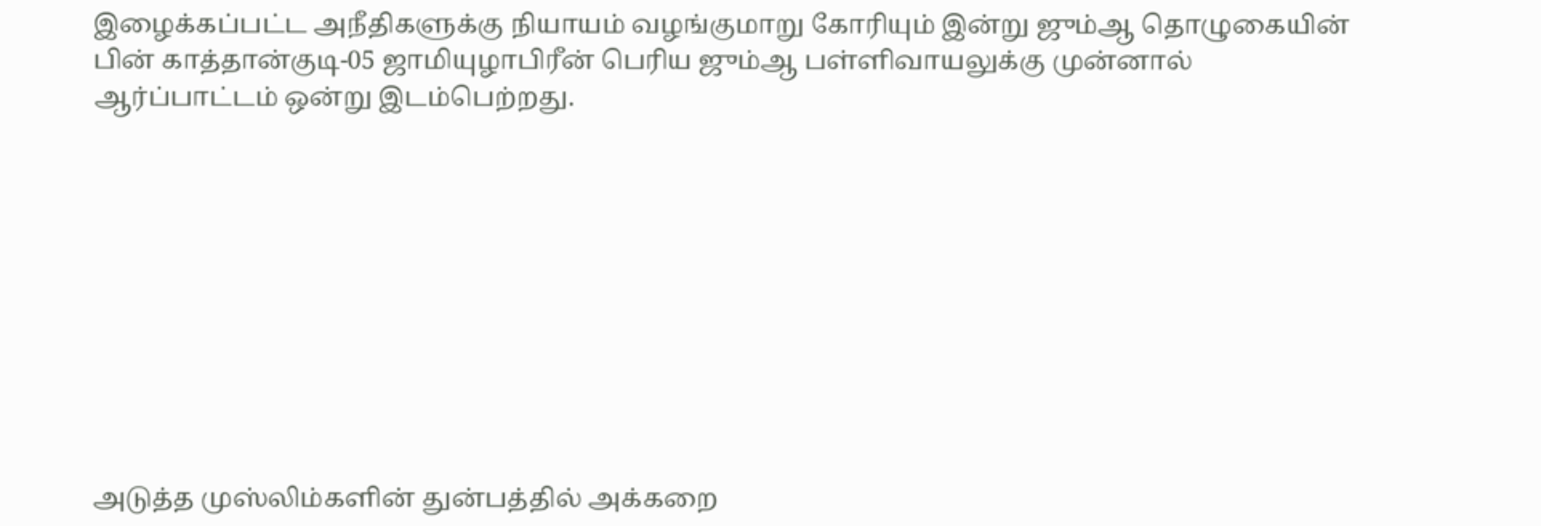இழைக்கப்பட்ட அநீதிகளுக்கு நியாயம் வழங்குமாறு கோரியும் இன்று ஜும்ஆ தொழுகையின் பின் காத்தான்குடி-05 ஜாமியுழாபிரீன் பெரிய ஜும்ஆ பள்ளிவாயலுக்கு முன்னால் ஆர்ப்பாட்டம் ஒன்று இடம்பெற்றது.










அடுத்த முஸ்லிம்களின் துன்பத்தில் அக்கறை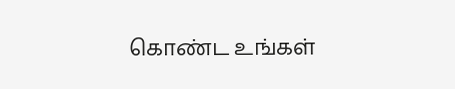கொண்ட உங்கள்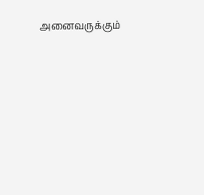அனைவருக்கும்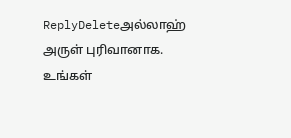ReplyDeleteஅல்லாஹ் அருள் புரிவானாக.
உங்கள்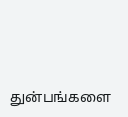துன்பங்களை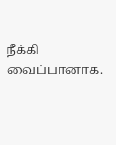நீக்கி வைப்பானாக.